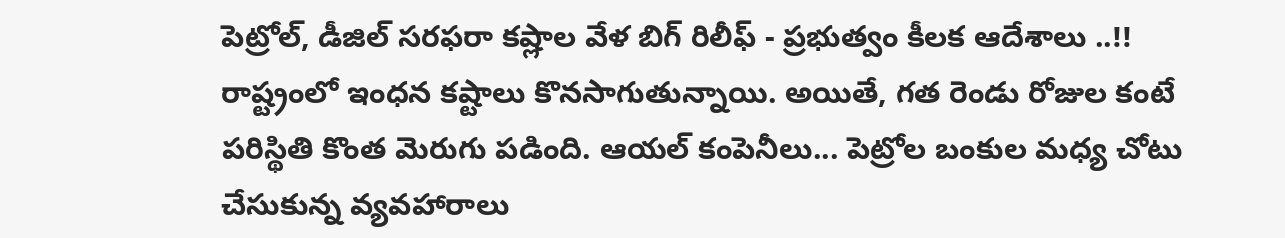పెట్రోల్, డీజిల్ సరఫరా కష్లాల వేళ బిగ్ రిలీఫ్ - ప్రభుత్వం కీలక ఆదేశాలు ..!!
రాష్ట్రంలో ఇంధన కష్టాలు కొనసాగుతున్నాయి. అయితే, గత రెండు రోజుల కంటే పరిస్థితి కొంత మెరుగు పడింది. ఆయల్ కంపెనీలు... పెట్రోల బంకుల మధ్య చోటు చేసుకున్న వ్యవహారాలు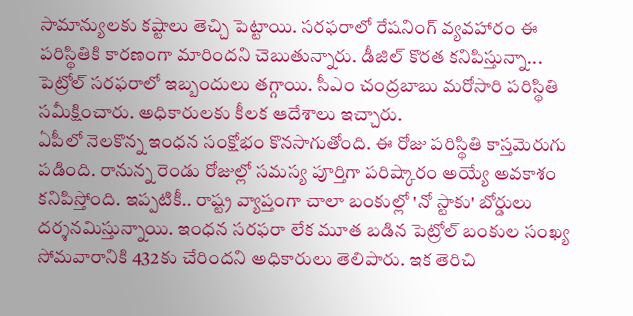సామాన్యులకు కష్టాలు తెచ్చి పెట్టాయి. సరఫరాలో రేషనింగ్ వ్యవహారం ఈ పరిస్థితికి కారణంగా మారిందని చెబుతున్నారు. డీజిల్ కొరత కనిపిస్తున్నా... పెట్రోల్ సరఫరాలో ఇబ్బందులు తగ్గాయి. సీఎం చంద్రబాబు మరోసారి పరిస్థితి సమీక్షించారు. అధికారులకు కీలక ఆదేశాలు ఇచ్చారు.
ఏపీలో నెలకొన్న ఇంధన సంక్షోభం కొనసాగుతోంది. ఈ రోజు పరిస్థితి కాస్తమెరుగు పడింది. రానున్న రెండు రోజుల్లో సమస్య పూర్తిగా పరిష్కారం అయ్యే అవకాశం కనిపిస్తోంది. ఇప్పటికీ.. రాష్ట్ర వ్యాప్తంగా చాలా బంకుల్లో 'నో స్టాకు' బోర్డులు దర్శనమిస్తున్నాయి. ఇంధన సరఫరా లేక మూత బడిన పెట్రోల్ బంకుల సంఖ్య సోమవారానికి 432కు చేరిందని అధికారులు తెలిపారు. ఇక తెరిచి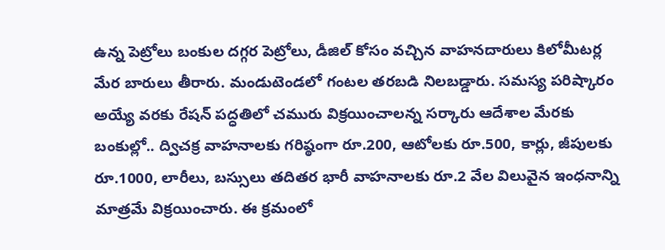ఉన్న పెట్రోలు బంకుల దగ్గర పెట్రోలు, డీజిల్ కోసం వచ్చిన వాహనదారులు కిలోమీటర్ల మేర బారులు తీరారు. మండుటెండలో గంటల తరబడి నిలబడ్డారు. సమస్య పరిష్కారం అయ్యే వరకు రేషన్ పద్ధతిలో చమురు విక్రయించాలన్న సర్కారు ఆదేశాల మేరకు బంకుల్లో.. ద్విచక్ర వాహనాలకు గరిష్ఠంగా రూ.200, ఆటోలకు రూ.500, కార్లు, జీపులకు రూ.1000, లారీలు, బస్సులు తదితర భారీ వాహనాలకు రూ.2 వేల విలువైన ఇంధనాన్ని మాత్రమే విక్రయించారు. ఈ క్రమంలో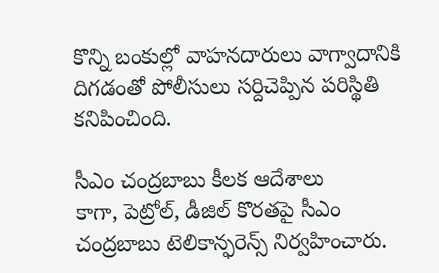కొన్ని బంకుల్లో వాహనదారులు వాగ్వాదానికి దిగడంతో పోలీసులు సర్దిచెప్పిన పరిస్థితి కనిపించింది.

సీఎం చంద్రబాబు కీలక ఆదేశాలు
కాగా, పెట్రోల్, డీజిల్ కొరతపై సీఎం చంద్రబాబు టెలికాన్ఫరెన్స్ నిర్వహించారు.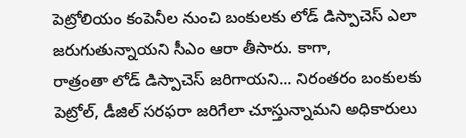పెట్రోలియం కంపెనీల నుంచి బంకులకు లోడ్ డిస్పాచెస్ ఎలా జరుగుతున్నాయని సీఎం ఆరా తీసారు. కాగా,
రాత్రంతా లోడ్ డిస్పాచెస్ జరిగాయని... నిరంతరం బంకులకు పెట్రోల్, డీజిల్ సరఫరా జరిగేలా చూస్తున్నామని అధికారులు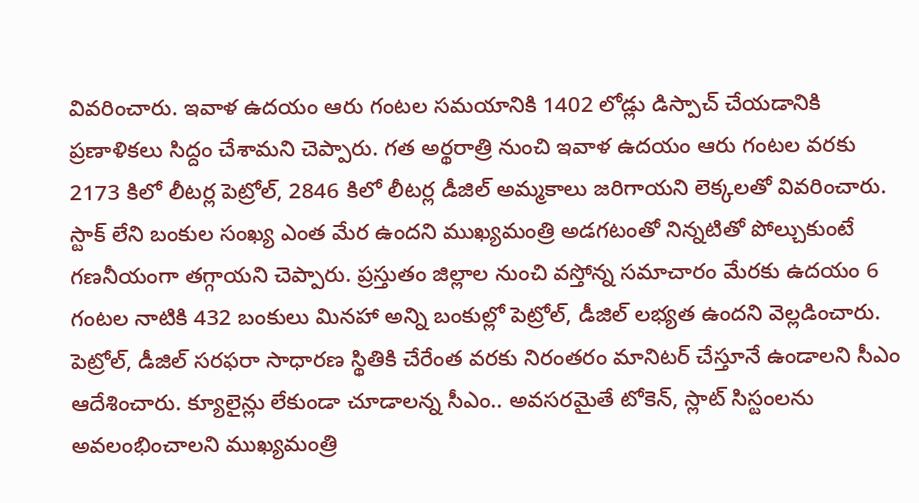వివరించారు. ఇవాళ ఉదయం ఆరు గంటల సమయానికి 1402 లోడ్లు డిస్పాచ్ చేయడానికి ప్రణాళికలు సిద్దం చేశామని చెప్పారు. గత అర్థరాత్రి నుంచి ఇవాళ ఉదయం ఆరు గంటల వరకు 2173 కిలో లీటర్ల పెట్రోల్, 2846 కిలో లీటర్ల డీజిల్ అమ్మకాలు జరిగాయని లెక్కలతో వివరించారు. స్టాక్ లేని బంకుల సంఖ్య ఎంత మేర ఉందని ముఖ్యమంత్రి అడగటంతో నిన్నటితో పోల్చుకుంటే గణనీయంగా తగ్గాయని చెప్పారు. ప్రస్తుతం జిల్లాల నుంచి వస్తోన్న సమాచారం మేరకు ఉదయం 6 గంటల నాటికి 432 బంకులు మినహా అన్ని బంకుల్లో పెట్రోల్, డీజిల్ లభ్యత ఉందని వెల్లడించారు. పెట్రోల్, డీజిల్ సరఫరా సాధారణ స్థితికి చేరేంత వరకు నిరంతరం మానిటర్ చేస్తూనే ఉండాలని సీఎం ఆదేశించారు. క్యూలైన్లు లేకుండా చూడాలన్న సీఎం.. అవసరమైతే టోకెన్, స్లాట్ సిస్టంలను అవలంభించాలని ముఖ్యమంత్రి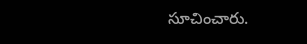సూచించారు.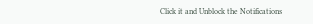Click it and Unblock the Notifications